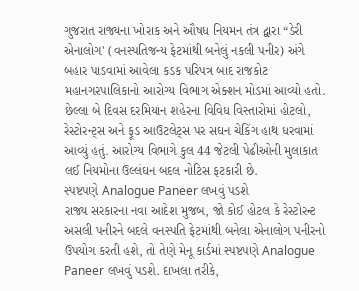ગુજરાત રાજ્યના ખોરાક અને ઔષધ નિયમન તંત્ર દ્વારા “ડેરી એનાલોગ' (વનસ્પતિજન્ય ફેટમાંથી બનેલું નકલી પનીર) અંગે બહાર પાડવામાં આવેલા કડક પરિપત્ર બાદ રાજકોટ મહાનગરપાલિકાનો આરોગ્ય વિભાગ એક્શન મોડમાં આવ્યો હતો. છેલ્લા બે દિવસ દરમિયાન શહેરના વિવિધ વિસ્તારોમાં હોટલો, રેસ્ટોરન્ટ્સ અને ફૂડ આઉટલેટ્સ પર સઘન ચેકિંગ હાથ ધરવામાં આવ્યું હતું. આરોગ્ય વિભાગે કુલ 44 જેટલી પેઢીઓની મુલાકાત લઈ નિયમોના ઉલ્લંઘન બદલ નોટિસ ફટકારી છે.
સ્પષ્ટપણે Analogue Paneer લખવું પડશે
રાજ્ય સરકારના નવા આદેશ મુજબ, જો કોઈ હોટલ કે રેસ્ટોરન્ટ અસલી પનીરને બદલે વનસ્પતિ ફેટમાંથી બનેલા એનાલોગ પનીરનો ઉપયોગ કરતી હશે, તો તેણે મેનૂ કાર્ડમાં સ્પષ્ટપણે Analogue Paneer લખવું પડશે. દાખલા તરીકે,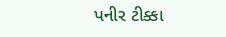પનીર ટીક્કા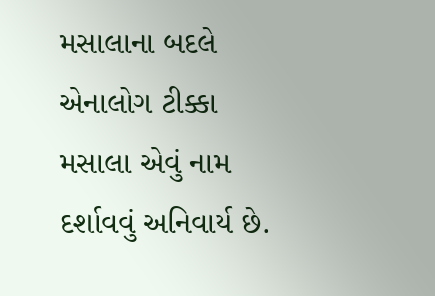મસાલાના બદલે એનાલોગ ટીક્કા મસાલા એવું નામ દર્શાવવું અનિવાર્ય છે.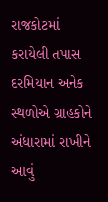રાજકોટમાં કરાયેલી તપાસ દરમિયાન અનેક સ્થળોએ ગ્રાહકોને અંધારામાં રાખીને આવું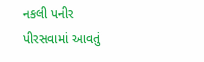નકલી પનીર પીરસવામાં આવતું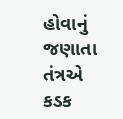હોવાનું જણાતા તંત્રએ કડક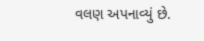વલણ અપનાવ્યું છે.